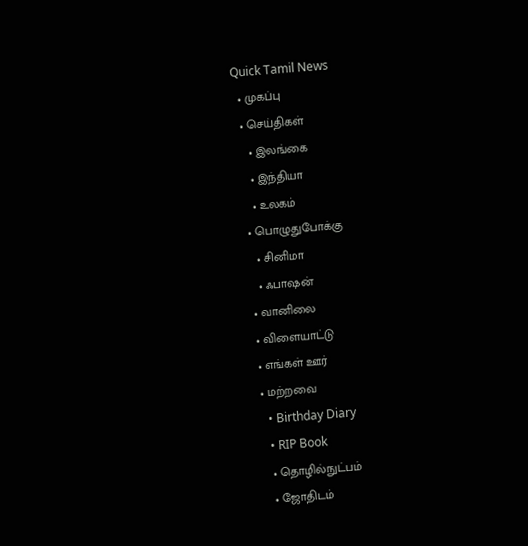Quick Tamil News
  • முகப்பு
  • செய்திகள்
    • இலங்கை
    • இந்தியா
    • உலகம்
  • பொழுதுபோக்கு
    • சினிமா
    • ஃபாஷன்
  • வானிலை
  • விளையாட்டு
  • எங்கள் ஊர்
  • மற்றவை
    • Birthday Diary
    • RIP Book
    • தொழில்நுட்பம்
    • ஜோதிடம்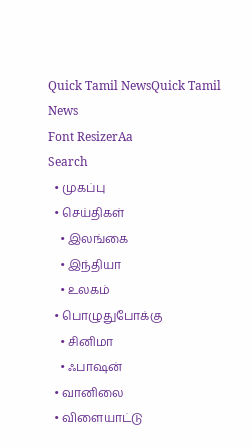Quick Tamil NewsQuick Tamil News
Font ResizerAa
Search
  • முகப்பு
  • செய்திகள்
    • இலங்கை
    • இந்தியா
    • உலகம்
  • பொழுதுபோக்கு
    • சினிமா
    • ஃபாஷன்
  • வானிலை
  • விளையாட்டு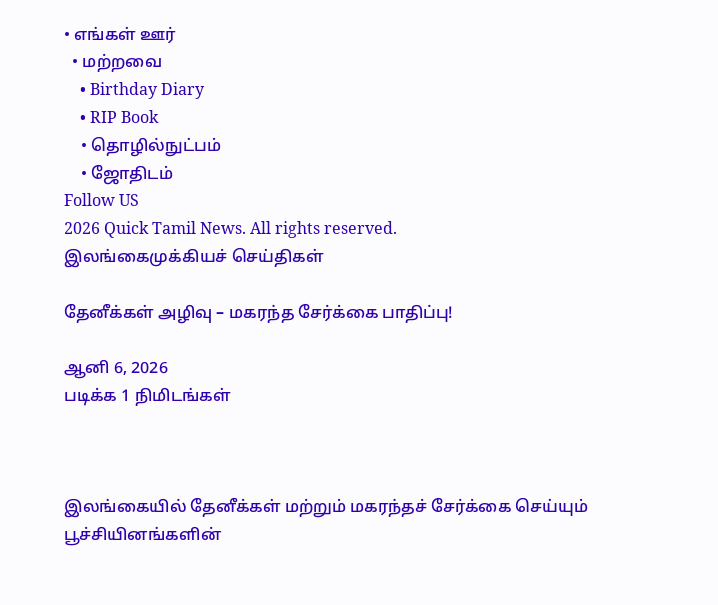• எங்கள் ஊர்
  • மற்றவை
    • Birthday Diary
    • RIP Book
    • தொழில்நுட்பம்
    • ஜோதிடம்
Follow US
2026 Quick Tamil News. All rights reserved.
இலங்கைமுக்கியச் செய்திகள்

தேனீக்கள் அழிவு – மகரந்த சேர்க்கை பாதிப்பு!

ஆனி 6, 2026
படிக்க 1 நிமிடங்கள்



இலங்கையில் தேனீக்கள் மற்றும் மகரந்தச் சேர்க்கை செய்யும் பூச்சியினங்களின்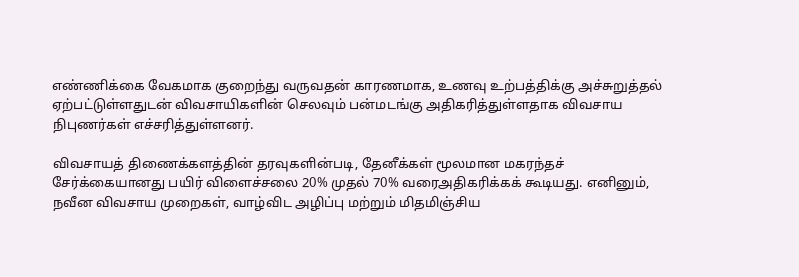எண்ணிக்கை வேகமாக குறைந்து வருவதன் காரணமாக, உணவு உற்பத்திக்கு அச்சுறுத்தல் ஏற்பட்டுள்ளதுடன் விவசாயிகளின் செலவும் பன்மடங்கு அதிகரித்துள்ளதாக விவசாய நிபுணர்கள் எச்சரித்துள்ளனர்.

விவசாயத் திணைக்களத்தின் தரவுகளின்படி, தேனீக்கள் மூலமான மகரந்தச் சேர்க்கையானது பயிர் விளைச்சலை 20% முதல் 70% வரைஅதிகரிக்கக் கூடியது. எனினும், நவீன விவசாய முறைகள், வாழ்விட அழிப்பு மற்றும் மிதமிஞ்சிய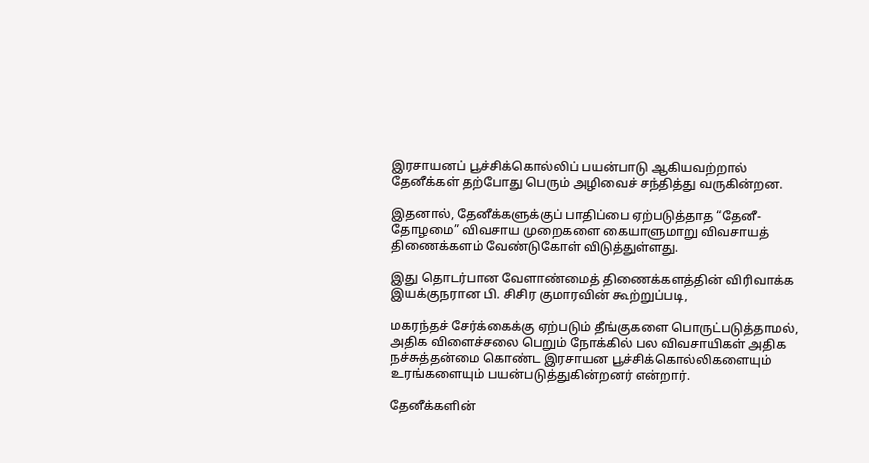இரசாயனப் பூச்சிக்கொல்லிப் பயன்பாடு ஆகியவற்றால் தேனீக்கள் தற்போது பெரும் அழிவைச் சந்தித்து வருகின்றன.

இதனால், தேனீக்களுக்குப் பாதிப்பை ஏற்படுத்தாத “தேனீ-தோழமை” விவசாய முறைகளை கையாளுமாறு விவசாயத் திணைக்களம் வேண்டுகோள் விடுத்துள்ளது.

இது தொடர்பான வேளாண்மைத் திணைக்களத்தின் விரிவாக்க இயக்குநரான பி. சிசிர குமாரவின் கூற்றுப்படி,

மகரந்தச் சேர்க்கைக்கு ஏற்படும் தீங்குகளை பொருட்படுத்தாமல், அதிக விளைச்சலை பெறும் நோக்கில் பல விவசாயிகள் அதிக நச்சுத்தன்மை கொண்ட இரசாயன பூச்சிக்கொல்லிகளையும் உரங்களையும் பயன்படுத்துகின்றனர் என்றார்.

தேனீக்களின்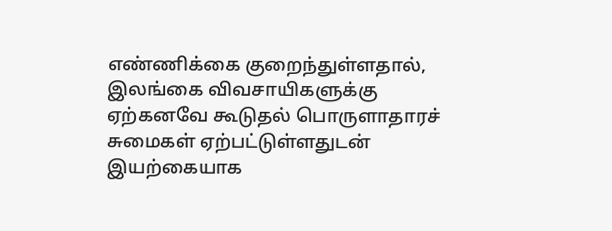எண்ணிக்கை குறைந்துள்ளதால், இலங்கை விவசாயிகளுக்கு ஏற்கனவே கூடுதல் பொருளாதாரச் சுமைகள் ஏற்பட்டுள்ளதுடன் இயற்கையாக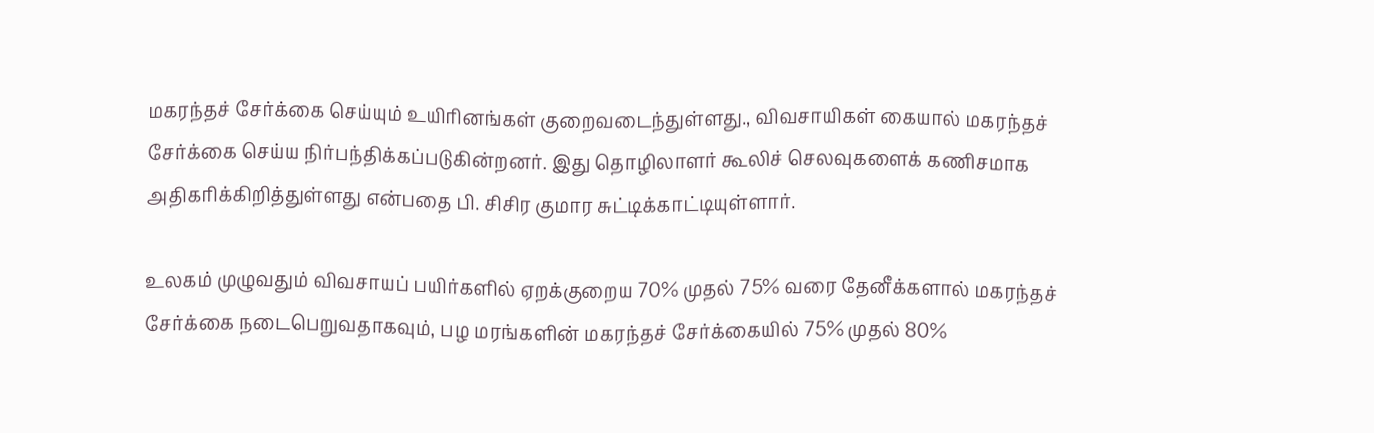மகரந்தச் சேர்க்கை செய்யும் உயிரினங்கள் குறைவடைந்துள்ளது., விவசாயிகள் கையால் மகரந்தச் சேர்க்கை செய்ய நிர்பந்திக்கப்படுகின்றனர். இது தொழிலாளர் கூலிச் செலவுகளைக் கணிசமாக அதிகரிக்கிறித்துள்ளது என்பதை பி. சிசிர குமார சுட்டிக்காட்டியுள்ளார்.

உலகம் முழுவதும் விவசாயப் பயிர்களில் ஏறக்குறைய 70% முதல் 75% வரை தேனீக்களால் மகரந்தச் சேர்க்கை நடைபெறுவதாகவும், பழ மரங்களின் மகரந்தச் சேர்க்கையில் 75% முதல் 80%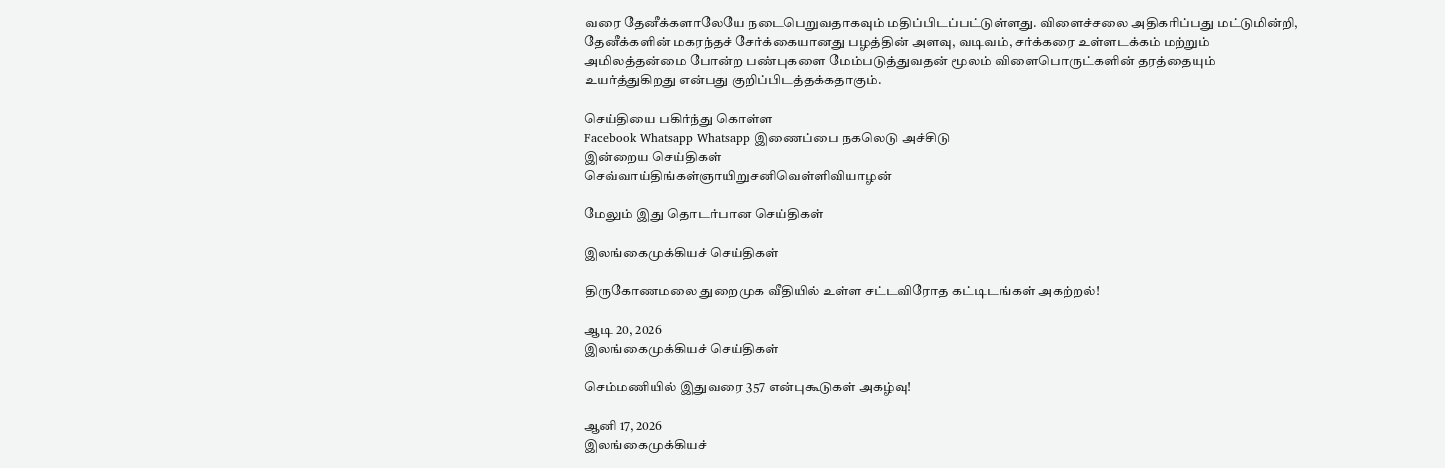வரை தேனீக்களாலேயே நடைபெறுவதாகவும் மதிப்பிடப்பட்டுள்ளது. விளைச்சலை அதிகரிப்பது மட்டுமின்றி, தேனீக்களின் மகரந்தச் சேர்க்கையானது பழத்தின் அளவு, வடிவம், சர்க்கரை உள்ளடக்கம் மற்றும் அமிலத்தன்மை போன்ற பண்புகளை மேம்படுத்துவதன் மூலம் விளைபொருட்களின் தரத்தையும் உயர்த்துகிறது என்பது குறிப்பிடத்தக்கதாகும்.

செய்தியை பகிர்ந்து கொள்ள
Facebook Whatsapp Whatsapp இணைப்பை நகலெடு அச்சிடு
இன்றைய செய்திகள்
செவ்வாய்திங்கள்ஞாயிறுசனிவெள்ளிவியாழன்

மேலும் இது தொடர்பான செய்திகள்

இலங்கைமுக்கியச் செய்திகள்

திருகோணமலை துறைமுக வீதியில் உள்ள சட்டவிரோத கட்டிடங்கள் அகற்றல்!

ஆடி 20, 2026
இலங்கைமுக்கியச் செய்திகள்

செம்மணியில் இதுவரை 357 என்புகூடுகள் அகழ்வு!

ஆனி 17, 2026
இலங்கைமுக்கியச்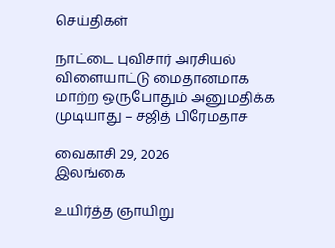செய்திகள்

நாட்டை புவிசார் அரசியல் விளையாட்டு மைதானமாக மாற்ற ஒருபோதும் அனுமதிக்க முடியாது – சஜித் பிரேமதாச

வைகாசி 29, 2026
இலங்கை

உயிர்த்த ஞாயிறு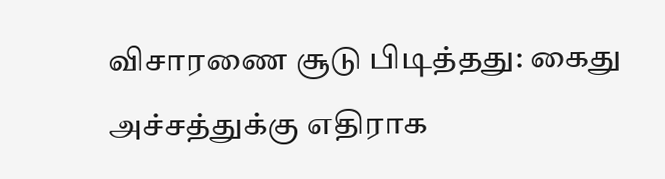விசாரணை சூடு பிடித்தது: கைது அச்சத்துக்கு எதிராக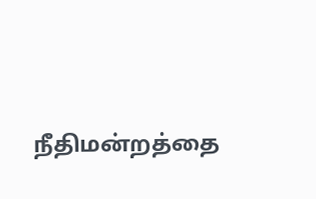நீதிமன்றத்தை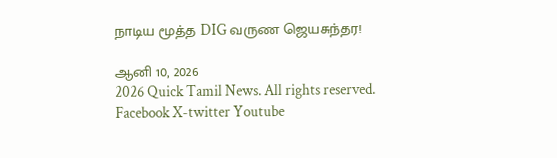நாடிய மூத்த DIG வருண ஜெயசுந்தர!

ஆனி 10, 2026
2026 Quick Tamil News. All rights reserved.
Facebook X-twitter Youtube